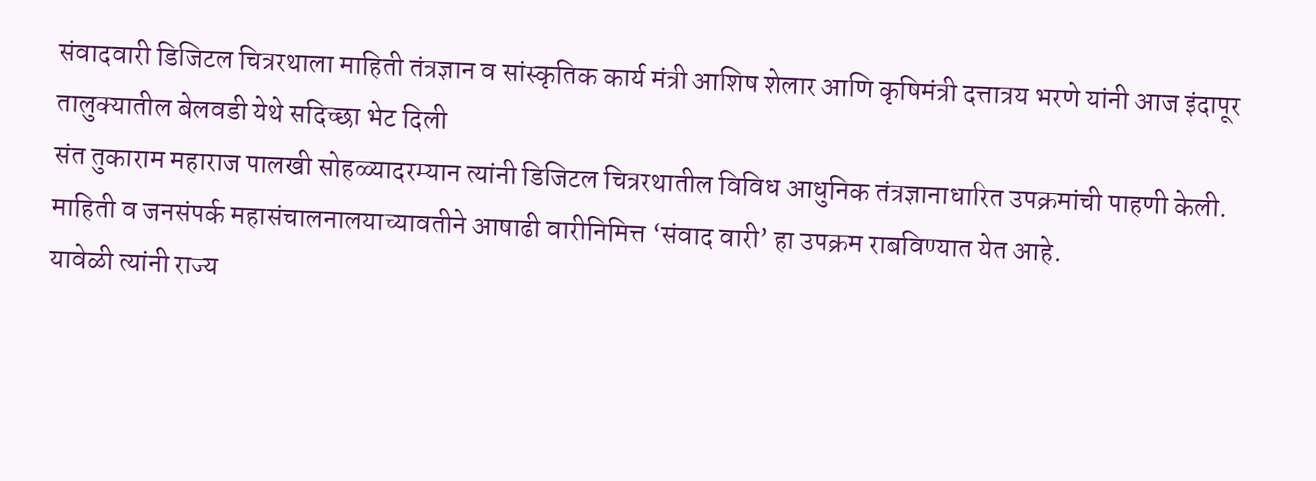संवादवारी डिजिटल चित्ररथाला माहिती तंत्रज्ञान व सांस्कृतिक कार्य मंत्री आशिष शेलार आणि कृषिमंत्री दत्तात्रय भरणे यांनी आज इंदापूर तालुक्यातील बेलवडी येथे सदिच्छा भेट दिली
संत तुकाराम महाराज पालखी सोहळ्यादरम्यान त्यांनी डिजिटल चित्ररथातील विविध आधुनिक तंत्रज्ञानाधारित उपक्रमांची पाहणी केली. माहिती व जनसंपर्क महासंचालनालयाच्यावतीने आषाढी वारीनिमित्त ‘संवाद वारी’ हा उपक्रम राबविण्यात येत आहे.
यावेळी त्यांनी राज्य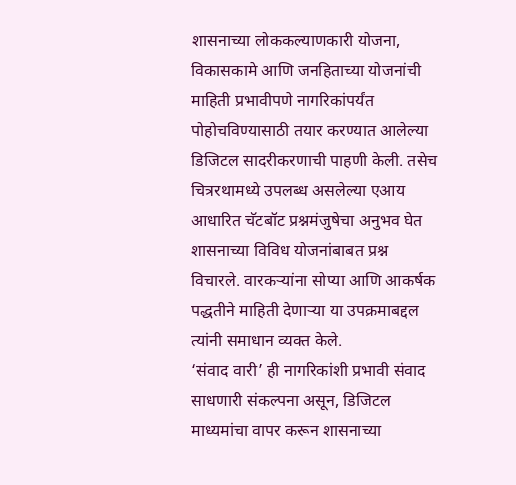शासनाच्या लोककल्याणकारी योजना, विकासकामे आणि जनहिताच्या योजनांची माहिती प्रभावीपणे नागरिकांपर्यंत पोहोचविण्यासाठी तयार करण्यात आलेल्या डिजिटल सादरीकरणाची पाहणी केली. तसेच चित्ररथामध्ये उपलब्ध असलेल्या एआय आधारित चॅटबॉट प्रश्नमंजुषेचा अनुभव घेत शासनाच्या विविध योजनांबाबत प्रश्न विचारले. वारकऱ्यांना सोप्या आणि आकर्षक पद्धतीने माहिती देणाऱ्या या उपक्रमाबद्दल त्यांनी समाधान व्यक्त केले.
‘संवाद वारी’ ही नागरिकांशी प्रभावी संवाद साधणारी संकल्पना असून, डिजिटल माध्यमांचा वापर करून शासनाच्या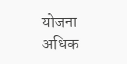योजना अधिक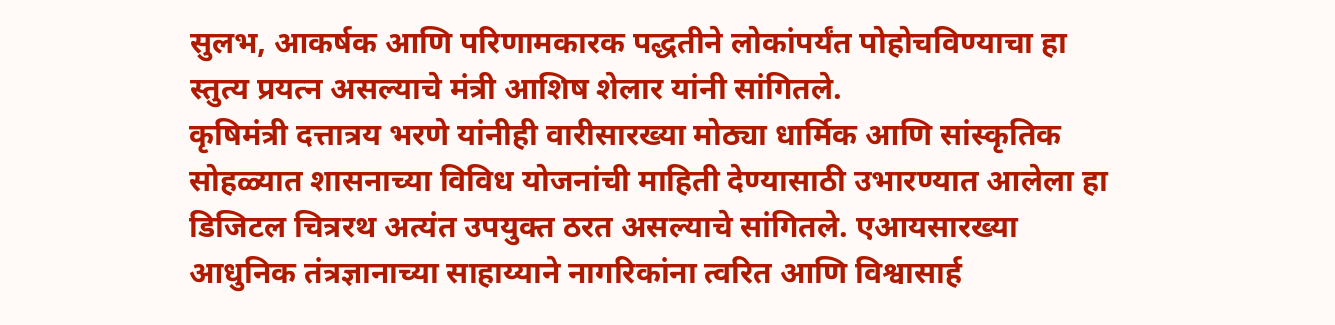सुलभ, आकर्षक आणि परिणामकारक पद्धतीने लोकांपर्यंत पोहोचविण्याचा हा स्तुत्य प्रयत्न असल्याचे मंत्री आशिष शेलार यांनी सांगितले.
कृषिमंत्री दत्तात्रय भरणे यांनीही वारीसारख्या मोठ्या धार्मिक आणि सांस्कृतिक सोहळ्यात शासनाच्या विविध योजनांची माहिती देण्यासाठी उभारण्यात आलेला हा डिजिटल चित्ररथ अत्यंत उपयुक्त ठरत असल्याचे सांगितले. एआयसारख्या आधुनिक तंत्रज्ञानाच्या साहाय्याने नागरिकांना त्वरित आणि विश्वासार्ह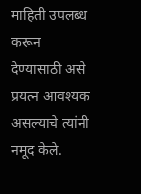माहिती उपलब्ध करून देण्यासाठी असे प्रयत्न आवश्यक असल्याचे त्यांनी नमूद केले.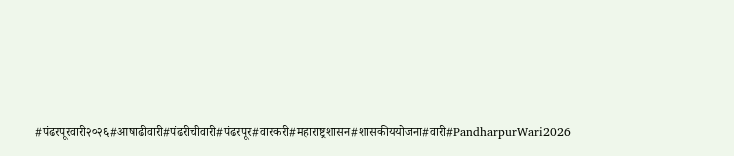#पंढरपूरवारी२०२६#आषाढीवारी#पंढरीचीवारी#पंढरपूर#वारकरी#महाराष्ट्रशासन#शासकीययोजना#वारी#PandharpurWari2026